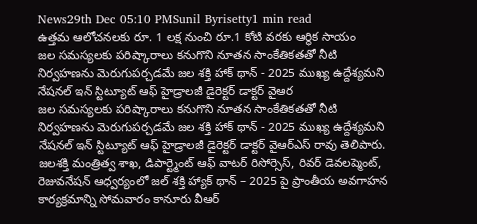News29th Dec 05:10 PMSunil Byrisetty1 min read
ఉత్తమ ఆలోచనలకు రూ. 1 లక్ష నుంచి రూ.1 కోటి వరకు ఆర్థిక సాయం
జల సమస్యలకు పరిష్కారాలు కనుగొని నూతన సాంకేతికతతో నీటి నిర్వహణను మెరుగుపర్చడమే జల శక్తి హాక్ థాన్ - 2025 ముఖ్య ఉద్దేశ్యమని నేషనల్ ఇన్ స్టిట్యూట్ ఆఫ్ హైడ్రాలజీ డైరెక్టర్ డాక్టర్ వైఆర
జల సమస్యలకు పరిష్కారాలు కనుగొని నూతన సాంకేతికతతో నీటి నిర్వహణను మెరుగుపర్చడమే జల శక్తి హాక్ థాన్ - 2025 ముఖ్య ఉద్దేశ్యమని నేషనల్ ఇన్ స్టిట్యూట్ ఆఫ్ హైడ్రాలజీ డైరెక్టర్ డాక్టర్ వైఆర్ఎస్ రావు తెలిపారు. జలశక్తి మంత్రిత్వ శాఖ, డిపార్ట్మెంట్ ఆఫ్ వాటర్ రిసోర్సెస్, రివర్ డెవలప్మెంట్, రెజువనేషన్ ఆధ్వర్యంలో జల్ శక్తి హ్యాక్ థాన్ – 2025 పై ప్రాంతీయ అవగాహన కార్యక్రమాన్ని సోమవారం కానూరు వీఆర్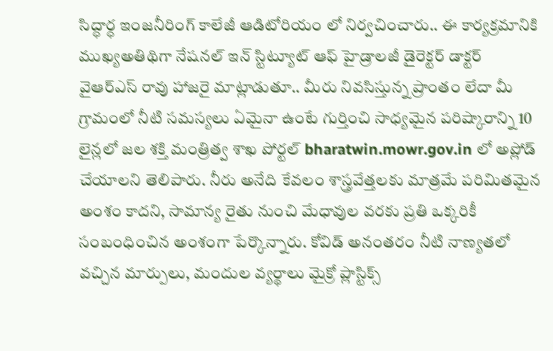సిద్ధార్ధ ఇంజనీరింగ్ కాలేజీ ఆడిటోరియం లో నిర్వచించారు.. ఈ కార్యక్రమానికి ముఖ్యఅతిథిగా నేషనల్ ఇన్ స్టిట్యూట్ ఆఫ్ హైడ్రాలజీ డైరెక్టర్ డాక్టర్ వైఆర్ఎస్ రావు హాజరై మాట్లాడుతూ.. మీరు నివసిస్తున్న ప్రాంతం లేదా మీ గ్రామంలో నీటి సమస్యలు ఏమైనా ఉంటే గుర్తించి సాధ్యమైన పరిష్కారాన్ని 10 లైన్లలో జల శక్తి మంత్రిత్వ శాఖ పోర్టల్ bharatwin.mowr.gov.in లో అప్లోడ్ చేయాలని తెలిపారు. నీరు అనేది కేవలం శాస్త్రవేత్తలకు మాత్రమే పరిమితమైన అంశం కాదని, సామాన్య రైతు నుంచి మేధావుల వరకు ప్రతి ఒక్కరికీ సంబంధించిన అంశంగా పేర్కొన్నారు. కోవిడ్ అనంతరం నీటి నాణ్యతలో వచ్చిన మార్పులు, మందుల వ్యర్థాలు మైక్రో ప్లాస్టిక్స్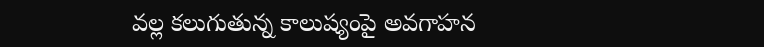వల్ల కలుగుతున్న కాలుష్యంపై అవగాహన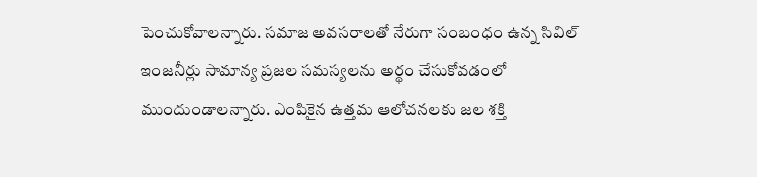పెంచుకోవాలన్నారు. సమాజ అవసరాలతో నేరుగా సంబంధం ఉన్న సివిల్ ఇంజనీర్లు సామాన్య ప్రజల సమస్యలను అర్థం చేసుకోవడంలో ముందుండాలన్నారు. ఎంపికైన ఉత్తమ ఆలోచనలకు జల శక్తి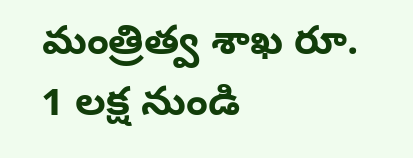మంత్రిత్వ శాఖ రూ. 1 లక్ష నుండి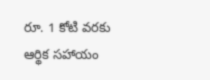రూ. 1 కోటి వరకు ఆర్థిక సహాయం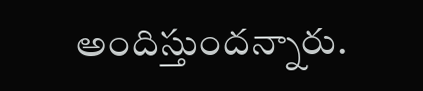అందిస్తుందన్నారు.